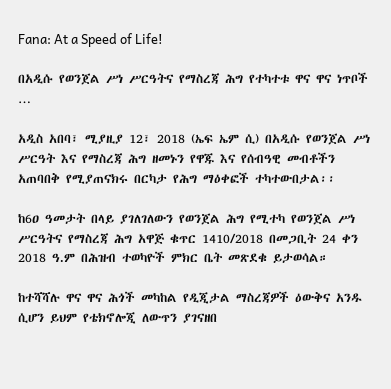Fana: At a Speed of Life!

በአዲሱ የወንጀል ሥነ ሥርዓትና የማስረጃ ሕግ የተካተቱ ዋና ዋና ነጥቦች …

አዲስ አበባ፣ ሚያዚያ 12፣ 2018 (ኤፍ ኤም ሲ) በአዲሱ የወንጀል ሥነ ሥርዓት እና የማስረጃ ሕግ ዘመኑን የዋጁ እና የሰብዓዊ መብቶችን አጠባበቅ የሚያጠናክሩ በርካታ የሕግ ማዕቀፎች ተካተውበታል፡፡

ከ6ዐ ዓመታት በላይ ያገለገለውን የወንጀል ሕግ የሚተካ የወንጀል ሥነ ሥርዓትና የማስረጃ ሕግ አዋጅ ቁጥር 1410/2018 በመጋቢት 24 ቀን 2018 ዓ.ም በሕዝብ ተወካዮች ምክር ቤት መጽደቁ ይታወሳል።

ከተሻሻሉ ዋና ዋና ሕጎች መካከል የዲጂታል ማስረጃዎች ዕውቅና አንዱ ሲሆን ይህም የቴክኖሎጂ ለውጥን ያገናዘበ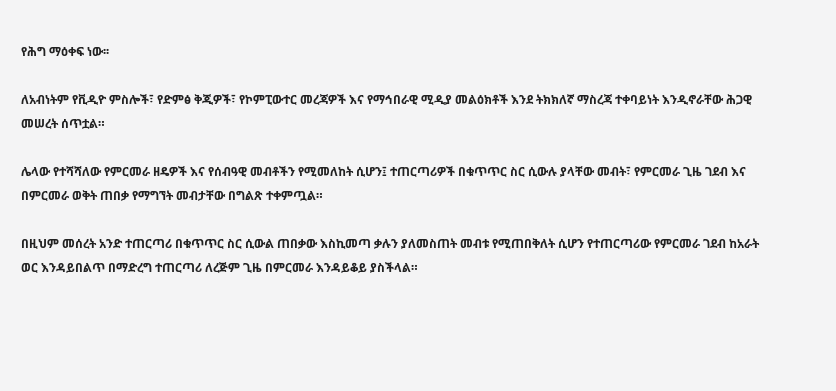የሕግ ማዕቀፍ ነው፡፡

ለአብነትም የቪዲዮ ምስሎች፣ የድምፅ ቅጂዎች፣ የኮምፒውተር መረጃዎች እና የማኅበራዊ ሚዲያ መልዕክቶች እንደ ትክክለኛ ማስረጃ ተቀባይነት እንዲኖራቸው ሕጋዊ መሠረት ሰጥቷል።

ሌላው የተሻሻለው የምርመራ ዘዴዎች እና የሰብዓዊ መብቶችን የሚመለከት ሲሆን፤ ተጠርጣሪዎች በቁጥጥር ስር ሲውሉ ያላቸው መብት፣ የምርመራ ጊዜ ገደብ እና በምርመራ ወቅት ጠበቃ የማግኘት መብታቸው በግልጽ ተቀምጧል።

በዚህም መሰረት አንድ ተጠርጣሪ በቁጥጥር ስር ሲውል ጠበቃው እስኪመጣ ቃሉን ያለመስጠት መብቱ የሚጠበቅለት ሲሆን የተጠርጣሪው የምርመራ ገደብ ከአራት ወር እንዳይበልጥ በማድረግ ተጠርጣሪ ለረጅም ጊዜ በምርመራ እንዳይቆይ ያስችላል።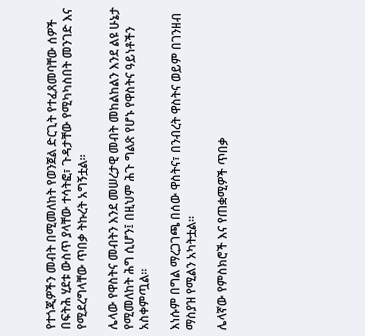የተጎጂዎችን መብት በሚመለከት የወንጀል ድርጊት የተፈጸመባቸው ሰዎች በፍትሕ ሂደቱ ውስጥ ያላቸው ተሳትፎ፣ ጉዳታቸው የሚካካስበት መንገድ እና የሚደረግላቸው ጥበቃ ትኩረት አግኝቷል።

ሌላው የዋስትና መብትን እንደ መሠረታዊ መብት መከልከልን እንደ ልዩ ሁኔታ የሚመለከት ሕግ ሲሆን፤ በዚህም ሕጉ ግልጽ የሆኑ የዋስትና ዓይነቶችን አስቀምጧል።

እነሱም በግል ማረጋገጫ በሰው ዋስትና፣ በንብረት ዋስትና ወይም በገንዘብ ማስያዝ የሚልን አካትቷል።

ሌላኛው የምስክሮች እና የጠቋሚዎች ጥበቃ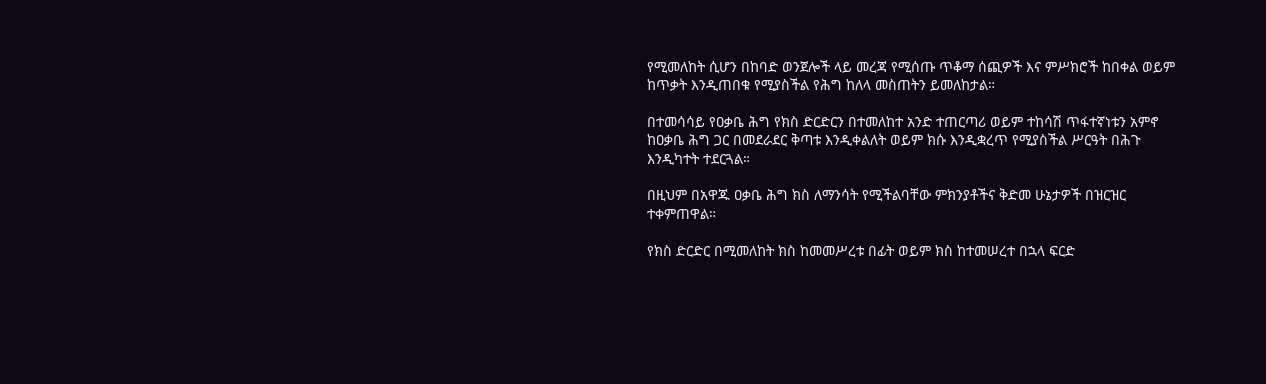የሚመለከት ሲሆን በከባድ ወንጀሎች ላይ መረጃ የሚሰጡ ጥቆማ ሰጪዎች እና ምሥክሮች ከበቀል ወይም ከጥቃት እንዲጠበቁ የሚያስችል የሕግ ከለላ መስጠትን ይመለከታል።

በተመሳሳይ የዐቃቤ ሕግ የክስ ድርድርን በተመለከተ አንድ ተጠርጣሪ ወይም ተከሳሽ ጥፋተኛነቱን አምኖ ከዐቃቤ ሕግ ጋር በመደራደር ቅጣቱ እንዲቀልለት ወይም ክሱ እንዲቋረጥ የሚያስችል ሥርዓት በሕጉ እንዲካተት ተደርጓል።

በዚህም በአዋጁ ዐቃቤ ሕግ ክስ ለማንሳት የሚችልባቸው ምክንያቶችና ቅድመ ሁኔታዎች በዝርዝር ተቀምጠዋል።

የክስ ድርድር በሚመለከት ክስ ከመመሥረቱ በፊት ወይም ክስ ከተመሠረተ በኋላ ፍርድ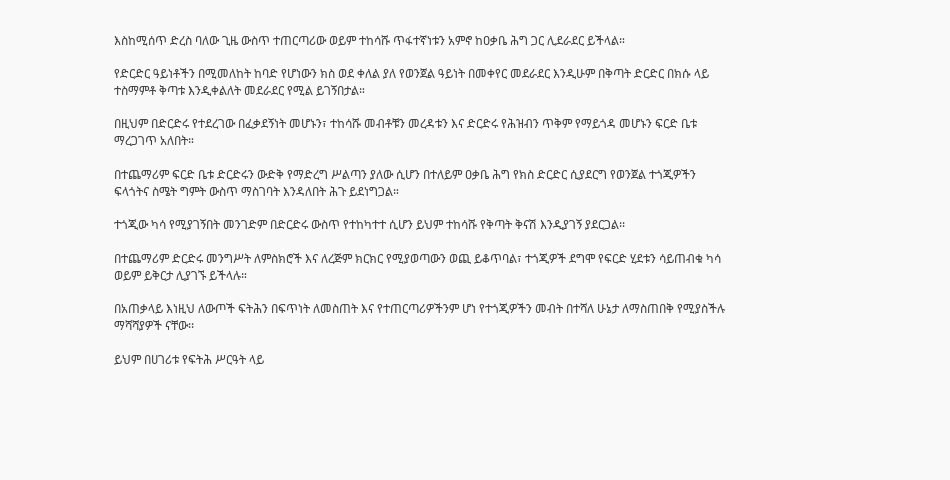እስከሚሰጥ ድረስ ባለው ጊዜ ውስጥ ተጠርጣሪው ወይም ተከሳሹ ጥፋተኛነቱን አምኖ ከዐቃቤ ሕግ ጋር ሊደራደር ይችላል።

የድርድር ዓይነቶችን በሚመለከት ከባድ የሆነውን ክስ ወደ ቀለል ያለ የወንጀል ዓይነት በመቀየር መደራደር እንዲሁም በቅጣት ድርድር በክሱ ላይ ተስማምቶ ቅጣቱ እንዲቀልለት መደራደር የሚል ይገኝበታል።

በዚህም በድርድሩ የተደረገው በፈቃደኝነት መሆኑን፣ ተከሳሹ መብቶቹን መረዳቱን እና ድርድሩ የሕዝብን ጥቅም የማይጎዳ መሆኑን ፍርድ ቤቱ ማረጋገጥ አለበት።

በተጨማሪም ፍርድ ቤቱ ድርድሩን ውድቅ የማድረግ ሥልጣን ያለው ሲሆን በተለይም ዐቃቤ ሕግ የክስ ድርድር ሲያደርግ የወንጀል ተጎጂዎችን ፍላጎትና ስሜት ግምት ውስጥ ማስገባት እንዳለበት ሕጉ ይደነግጋል።

ተጎጂው ካሳ የሚያገኝበት መንገድም በድርድሩ ውስጥ የተከካተተ ሲሆን ይህም ተከሳሹ የቅጣት ቅናሽ እንዲያገኝ ያደርጋል፡፡

በተጨማሪም ድርድሩ መንግሥት ለምስክሮች እና ለረጅም ክርክር የሚያወጣውን ወጪ ይቆጥባል፣ ተጎጂዎች ደግሞ የፍርድ ሂደቱን ሳይጠብቁ ካሳ ወይም ይቅርታ ሊያገኙ ይችላሉ።

በአጠቃላይ እነዚህ ለውጦች ፍትሕን በፍጥነት ለመስጠት እና የተጠርጣሪዎችንም ሆነ የተጎጂዎችን መብት በተሻለ ሁኔታ ለማስጠበቅ የሚያስችሉ ማሻሻያዎች ናቸው፡፡

ይህም በሀገሪቱ የፍትሕ ሥርዓት ላይ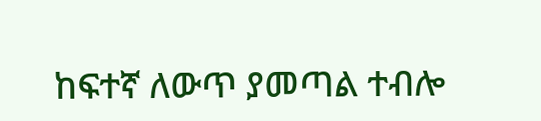ከፍተኛ ለውጥ ያመጣል ተብሎ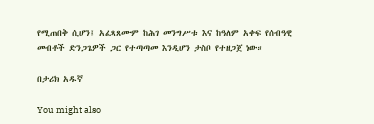የሚጠበቅ ሲሆን፤ አፈጻጸሙም ከሕገ መንግሥቱ እና ከዓለም አቀፍ የሰብዓዊ መብቶች ድንጋጌዎች ጋር የተጣጣመ እንዲሆን ታስቦ የተዘጋጀ ነው።

በታሪክ አዱኛ

You might also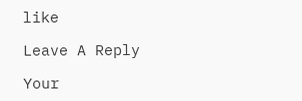like

Leave A Reply

Your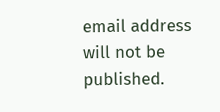email address will not be published.